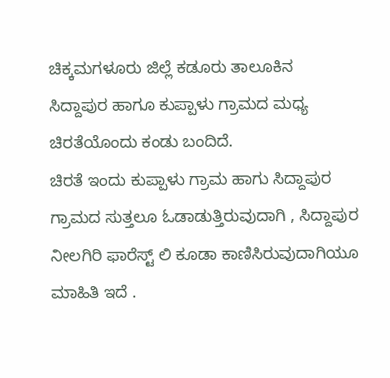ಚಿಕ್ಕಮಗಳೂರು ಜಿಲ್ಲೆ ಕಡೂರು ತಾಲೂಕಿನ
ಸಿದ್ದಾಪುರ ಹಾಗೂ ಕುಪ್ಪಾಳು ಗ್ರಾಮದ ಮಧ್ಯ ಚಿರತೆಯೊಂದು ಕಂಡು ಬಂದಿದೆ.
ಚಿರತೆ ಇಂದು ಕುಪ್ಪಾಳು ಗ್ರಾಮ ಹಾಗು ಸಿದ್ದಾಪುರ ಗ್ರಾಮದ ಸುತ್ತಲೂ ಓಡಾಡುತ್ತಿರುವುದಾಗಿ , ಸಿದ್ದಾಪುರ ನೀಲಗಿರಿ ಫಾರೆಸ್ಟ್ ಲಿ ಕೂಡಾ ಕಾಣಿಸಿರುವುದಾಗಿಯೂ ಮಾಹಿತಿ ಇದೆ .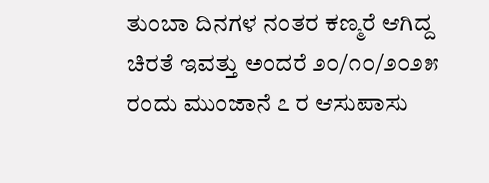ತುಂಬಾ ದಿನಗಳ ನಂತರ ಕಣ್ಮರೆ ಆಗಿದ್ದ ಚಿರತೆ ಇವತ್ತು ಅಂದರೆ ೨೦/೧೦/೨೦೨೫ ರಂದು ಮುಂಜಾನೆ ೭ ರ ಆಸುಪಾಸು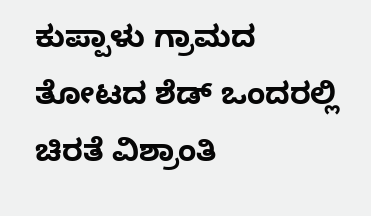ಕುಪ್ಪಾಳು ಗ್ರಾಮದ ತೋಟದ ಶೆಡ್ ಒಂದರಲ್ಲಿ ಚಿರತೆ ವಿಶ್ರಾಂತಿ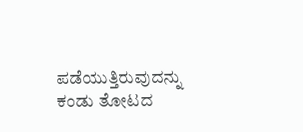ಪಡೆಯುತ್ತಿರುವುದನ್ನು ಕಂಡು ತೋಟದ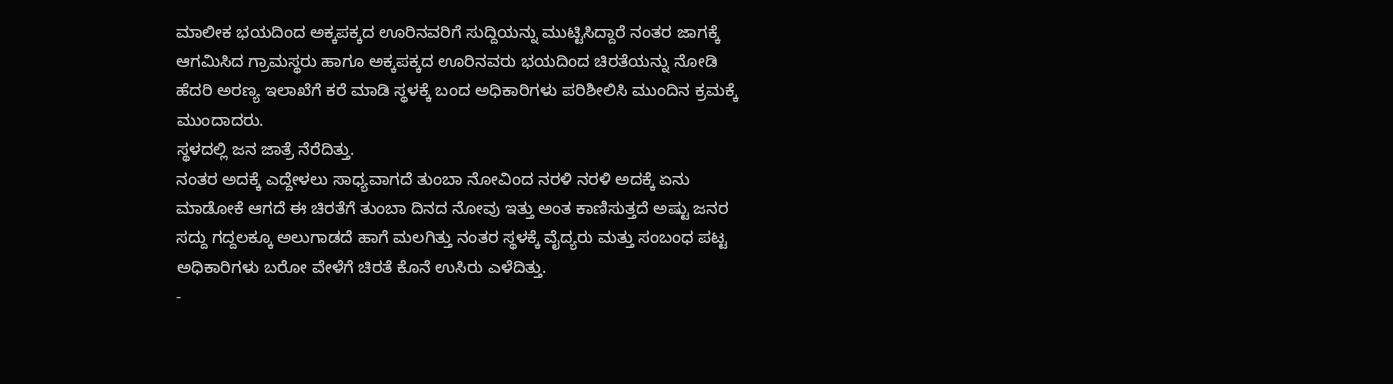ಮಾಲೀಕ ಭಯದಿಂದ ಅಕ್ಕಪಕ್ಕದ ಊರಿನವರಿಗೆ ಸುದ್ದಿಯನ್ನು ಮುಟ್ಟಿಸಿದ್ದಾರೆ ನಂತರ ಜಾಗಕ್ಕೆ ಆಗಮಿಸಿದ ಗ್ರಾಮಸ್ಥರು ಹಾಗೂ ಅಕ್ಕಪಕ್ಕದ ಊರಿನವರು ಭಯದಿಂದ ಚಿರತೆಯನ್ನು ನೋಡಿ ಹೆದರಿ ಅರಣ್ಯ ಇಲಾಖೆಗೆ ಕರೆ ಮಾಡಿ ಸ್ಥಳಕ್ಕೆ ಬಂದ ಅಧಿಕಾರಿಗಳು ಪರಿಶೀಲಿಸಿ ಮುಂದಿನ ಕ್ರಮಕ್ಕೆ ಮುಂದಾದರು.
ಸ್ಥಳದಲ್ಲಿ ಜನ ಜಾತ್ರೆ ನೆರೆದಿತ್ತು.
ನಂತರ ಅದಕ್ಕೆ ಎದ್ದೇಳಲು ಸಾಧ್ಯವಾಗದೆ ತುಂಬಾ ನೋವಿಂದ ನರಳಿ ನರಳಿ ಅದಕ್ಕೆ ಏನು ಮಾಡೋಕೆ ಆಗದೆ ಈ ಚಿರತೆಗೆ ತುಂಬಾ ದಿನದ ನೋವು ಇತ್ತು ಅಂತ ಕಾಣಿಸುತ್ತದೆ ಅಷ್ಟು ಜನರ ಸದ್ದು ಗದ್ದಲಕ್ಕೂ ಅಲುಗಾಡದೆ ಹಾಗೆ ಮಲಗಿತ್ತು ನಂತರ ಸ್ಥಳಕ್ಕೆ ವೈದ್ಯರು ಮತ್ತು ಸಂಬಂಧ ಪಟ್ಟ ಅಧಿಕಾರಿಗಳು ಬರೋ ವೇಳೆಗೆ ಚಿರತೆ ಕೊನೆ ಉಸಿರು ಎಳೆದಿತ್ತು.
-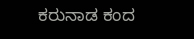ಕರುನಾಡ ಕಂದ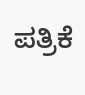ಪತ್ರಿಕೆ